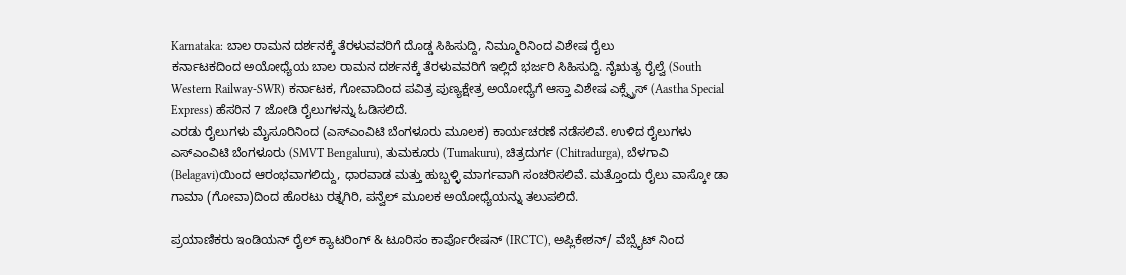Karnataka: ಬಾಲ ರಾಮನ ದರ್ಶನಕ್ಕೆ ತೆರಳುವವರಿಗೆ ದೊಡ್ಡ ಸಿಹಿಸುದ್ದಿ, ನಿಮ್ಮೂರಿನಿಂದ ವಿಶೇಷ ರೈಲು
ಕರ್ನಾಟಕದಿಂದ ಅಯೋಧ್ಯೆಯ ಬಾಲ ರಾಮನ ದರ್ಶನಕ್ಕೆ ತೆರಳುವವರಿಗೆ ಇಲ್ಲಿದೆ ಭರ್ಜರಿ ಸಿಹಿಸುದ್ದಿ. ನೈಋತ್ಯ ರೈಲ್ವೆ (South Western Railway-SWR) ಕರ್ನಾಟಕ, ಗೋವಾದಿಂದ ಪವಿತ್ರ ಪುಣ್ಯಕ್ಷೇತ್ರ ಅಯೋಧ್ಯೆಗೆ ಆಸ್ತಾ ವಿಶೇಷ ಎಕ್ಸ್ಪ್ರೆಸ್ (Aastha Special Express) ಹೆಸರಿನ 7 ಜೋಡಿ ರೈಲುಗಳನ್ನು ಓಡಿಸಲಿದೆ.
ಎರಡು ರೈಲುಗಳು ಮೈಸೂರಿನಿಂದ (ಎಸ್ಎಂವಿಟಿ ಬೆಂಗಳೂರು ಮೂಲಕ) ಕಾರ್ಯಚರಣೆ ನಡೆಸಲಿವೆ. ಉಳಿದ ರೈಲುಗಳು ಎಸ್ಎಂವಿಟಿ ಬೆಂಗಳೂರು (SMVT Bengaluru), ತುಮಕೂರು (Tumakuru), ಚಿತ್ರದುರ್ಗ (Chitradurga), ಬೆಳಗಾವಿ (Belagavi)ಯಿಂದ ಆರಂಭವಾಗಲಿದ್ದು, ಧಾರವಾಡ ಮತ್ತು ಹುಬ್ಬಳ್ಳಿ ಮಾರ್ಗವಾಗಿ ಸಂಚರಿಸಲಿವೆ. ಮತ್ತೊಂದು ರೈಲು ವಾಸ್ಕೋ ಡಾ ಗಾಮಾ (ಗೋವಾ)ದಿಂದ ಹೊರಟು ರತ್ನಗಿರಿ, ಪನ್ವೆಲ್ ಮೂಲಕ ಅಯೋಧ್ಯೆಯನ್ನು ತಲುಪಲಿದೆ.

ಪ್ರಯಾಣಿಕರು ಇಂಡಿಯನ್ ರೈಲ್ ಕ್ಯಾಟರಿಂಗ್ & ಟೂರಿಸಂ ಕಾರ್ಪೊರೇಷನ್ (IRCTC), ಅಪ್ಲಿಕೇಶನ್/ ವೆಬ್ಸೈಟ್ ನಿಂದ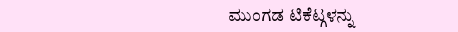ಮುಂಗಡ ಟಿಕೆಟ್ಗಳನ್ನು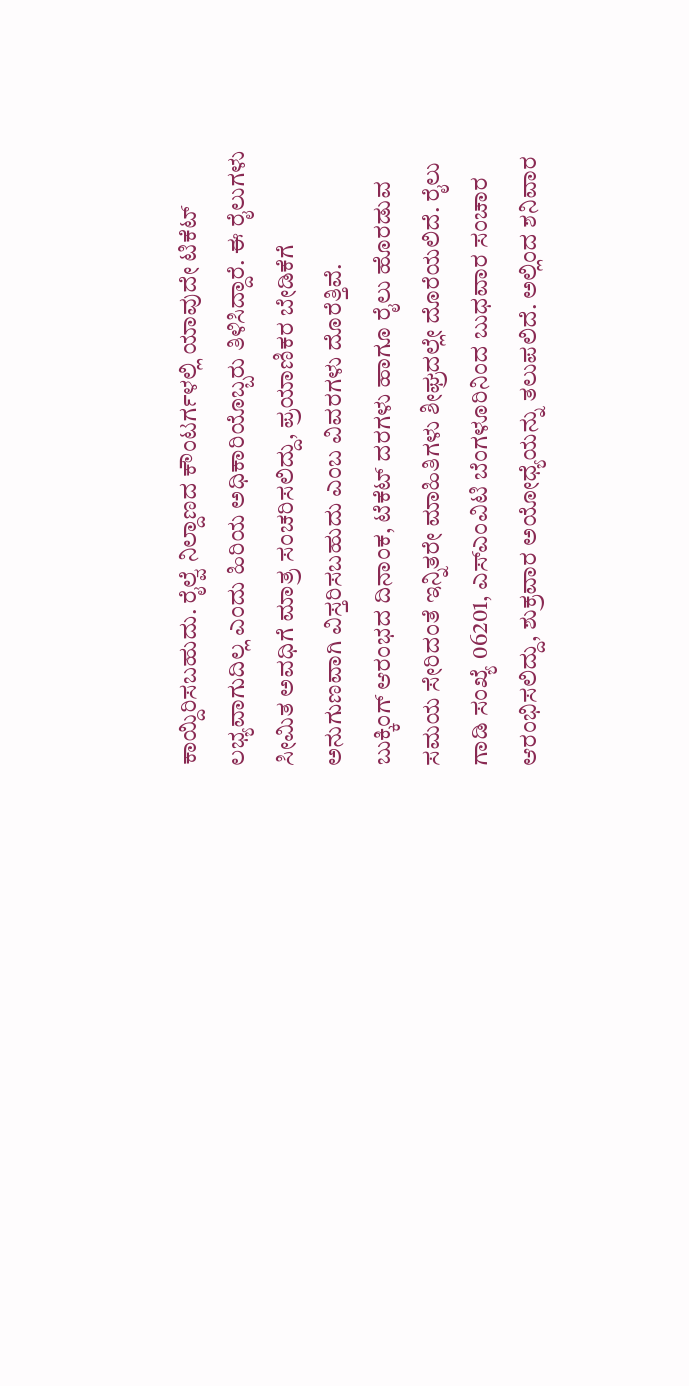ಕಾಯ್ದಿರಿಸಬಹುದು. ರೈಲ್ವೆ ನಿಲ್ದಾಣದ ಕೌಂಟರ್ಗಳಲ್ಲಿ ಯಾವುದೇ ಟಿಕೆಟ್ ಲಭ್ಯವಾಗುದಿಲ್ಲ ಎಂದು ಹಿರಿಯ ಅಧಿಕಾರಿಯೊಬ್ಬರು ತಿಳಿಸಿದ್ದಾರೆ. ಈ ರೈಲುಗಳು ಸೀಮಿತ ಅವಧಿಗೆ ಮಾತ್ರ ಸಂಚರಿಸಲಿದ್ದು, ಪ್ರಯಾಣಿಕರ ಬೇಡಿಕೆಗೆ ಅನುಗುಣವಾಗಿ ವಿಸ್ತರಿಸಬಹುದು ಎಂಬ ವಿವರಗಳು ದೊರೆತ್ತಿವೆ.
ಬುಕ್ಕಿಂಗ್ ಆರಂಭದ ದಿನಾಂಕ, ಟೆಕೆಟ್ ದರಗಳು ಹಾಗೂ ರೈಲು ಹೊರಡುವ ಸಮಯ ಸೇರಿದಂತೆ ಇನ್ನಿತರೇ ಮಾಹಿತಿಗಳು ಶೀಘ್ರದಲ್ಲೇ ದೊರೆಯಲಿದೆ. ರೈಲು ಗಾಡಿ ಸಂಖ್ಯೆ 06201, ಎಸ್ಎಂವಿಟಿ ಬೆಂಗಳೂರಿನಿಂದ ಬುಧವಾರ ಸಂಚಾರ ಆರಂಭಿಸಲಿದ್ದು, ಶುಕ್ರವಾರ ಅಯೋಧ್ಯೆಯನ್ನು ತಲುಪಲಿದೆ. ಅಲ್ಲಿಂದ ಶನಿವಾರ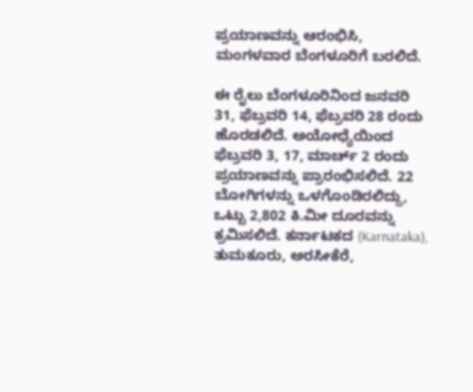ಪ್ರಯಾಣವನ್ನು ಆರಂಭಿಸಿ, ಮಂಗಳವಾರ ಬೆಂಗಳೂರಿಗೆ ಬರಲಿದೆ.

ಈ ರೈಲು ಬೆಂಗಳೂರಿನಿಂದ ಜನವರಿ 31, ಫೆಬ್ರವರಿ 14, ಫೆಬ್ರವರಿ 28 ರಂದು ಹೊರಡಲಿದೆ. ಅಯೋಧ್ಯೆಯಿಂದ ಫೆಬ್ರವರಿ 3, 17, ಮಾರ್ಚ್ 2 ರಂದು ಪ್ರಯಾಣವನ್ನು ಪ್ರಾರಂಭಿಸಲಿದೆ. 22 ಬೋಗಿಗಳನ್ನು ಒಳಗೊಂಡಿರಲಿದ್ದು, ಒಟ್ಟು 2,802 ಕಿ.ಮೀ ದೂರವನ್ನು ಕ್ರಮಿಸಲಿದೆ. ಕರ್ನಾಟಕದ (Karnataka), ತುಮಕೂರು, ಅರಸೀಕೆರೆ,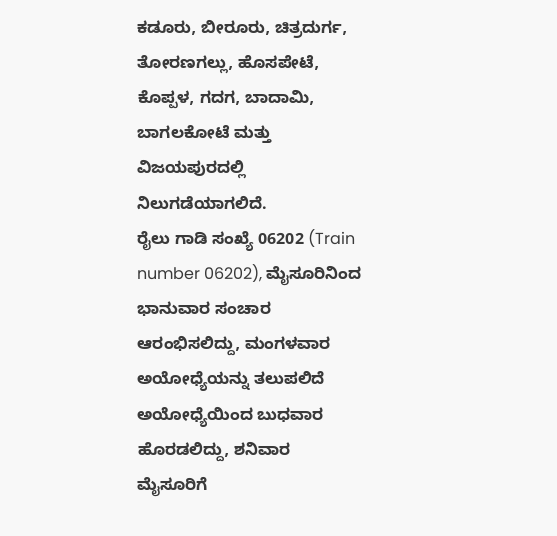ಕಡೂರು, ಬೀರೂರು, ಚಿತ್ರದುರ್ಗ, ತೋರಣಗಲ್ಲು, ಹೊಸಪೇಟೆ, ಕೊಪ್ಪಳ, ಗದಗ, ಬಾದಾಮಿ, ಬಾಗಲಕೋಟೆ ಮತ್ತು ವಿಜಯಪುರದಲ್ಲಿ ನಿಲುಗಡೆಯಾಗಲಿದೆ.
ರೈಲು ಗಾಡಿ ಸಂಖ್ಯೆ 06202 (Train number 06202), ಮೈಸೂರಿನಿಂದ ಭಾನುವಾರ ಸಂಚಾರ ಆರಂಭಿಸಲಿದ್ದು, ಮಂಗಳವಾರ ಅಯೋಧ್ಯೆಯನ್ನು ತಲುಪಲಿದೆ ಅಯೋಧ್ಯೆಯಿಂದ ಬುಧವಾರ ಹೊರಡಲಿದ್ದು, ಶನಿವಾರ ಮೈಸೂರಿಗೆ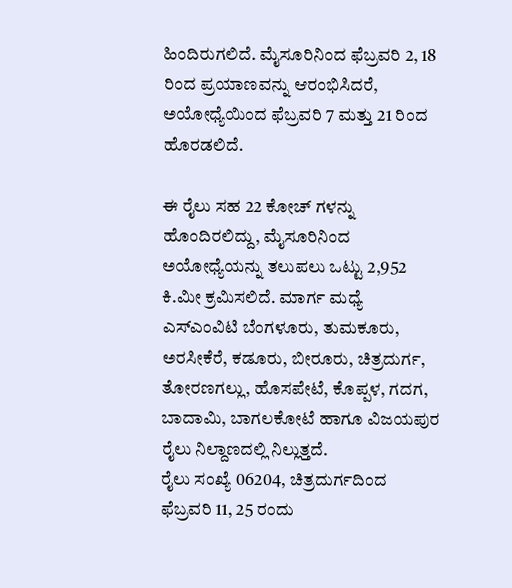ಹಿಂದಿರುಗಲಿದೆ. ಮೈಸೂರಿನಿಂದ ಫೆಬ್ರವರಿ 2, 18 ರಿಂದ ಪ್ರಯಾಣವನ್ನು ಆರಂಭಿಸಿದರೆ, ಅಯೋಧ್ಯೆಯಿಂದ ಫೆಬ್ರವರಿ 7 ಮತ್ತು 21 ರಿಂದ ಹೊರಡಲಿದೆ.

ಈ ರೈಲು ಸಹ 22 ಕೋಚ್ ಗಳನ್ನು ಹೊಂದಿರಲಿದ್ದು, ಮೈಸೂರಿನಿಂದ ಅಯೋಧ್ಯೆಯನ್ನು ತಲುಪಲು ಒಟ್ಟು 2,952 ಕಿ.ಮೀ ಕ್ರಮಿಸಲಿದೆ. ಮಾರ್ಗ ಮಧ್ಯೆ ಎಸ್ಎಂವಿಟಿ ಬೆಂಗಳೂರು, ತುಮಕೂರು, ಅರಸೀಕೆರೆ, ಕಡೂರು, ಬೀರೂರು, ಚಿತ್ರದುರ್ಗ, ತೋರಣಗಲ್ಲು, ಹೊಸಪೇಟೆ, ಕೊಪ್ಪಳ, ಗದಗ, ಬಾದಾಮಿ, ಬಾಗಲಕೋಟೆ ಹಾಗೂ ವಿಜಯಪುರ ರೈಲು ನಿಲ್ದಾಣದಲ್ಲಿ ನಿಲ್ಲುತ್ತದೆ.
ರೈಲು ಸಂಖ್ಯೆ 06204, ಚಿತ್ರದುರ್ಗದಿಂದ ಫೆಬ್ರವರಿ 11, 25 ರಂದು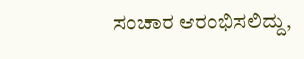ಸಂಚಾರ ಆರಂಭಿಸಲಿದ್ದು,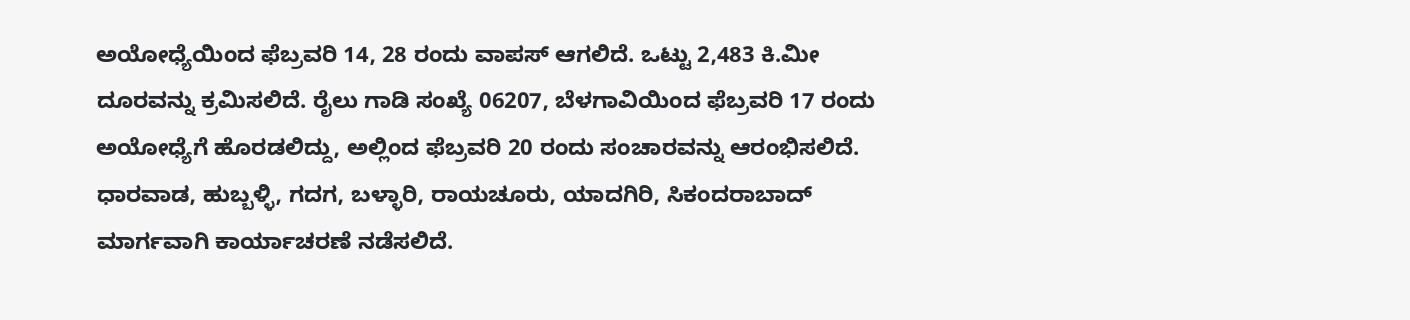ಅಯೋಧ್ಯೆಯಿಂದ ಫೆಬ್ರವರಿ 14, 28 ರಂದು ವಾಪಸ್ ಆಗಲಿದೆ. ಒಟ್ಟು 2,483 ಕಿ.ಮೀ ದೂರವನ್ನು ಕ್ರಮಿಸಲಿದೆ. ರೈಲು ಗಾಡಿ ಸಂಖ್ಯೆ 06207, ಬೆಳಗಾವಿಯಿಂದ ಫೆಬ್ರವರಿ 17 ರಂದು ಅಯೋಧ್ಯೆಗೆ ಹೊರಡಲಿದ್ದು, ಅಲ್ಲಿಂದ ಫೆಬ್ರವರಿ 20 ರಂದು ಸಂಚಾರವನ್ನು ಆರಂಭಿಸಲಿದೆ. ಧಾರವಾಡ, ಹುಬ್ಬಳ್ಳಿ, ಗದಗ, ಬಳ್ಳಾರಿ, ರಾಯಚೂರು, ಯಾದಗಿರಿ, ಸಿಕಂದರಾಬಾದ್ ಮಾರ್ಗವಾಗಿ ಕಾರ್ಯಾಚರಣೆ ನಡೆಸಲಿದೆ.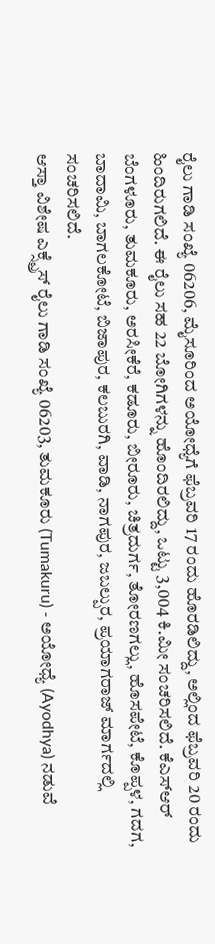ರೈಲು ಗಾಡಿ ಸಂಖ್ಯೆ 06206, ಮೈಸೂರಿಂದ ಅಯೋಧ್ಯೆಗೆ ಫೆಬ್ರವರಿ 17 ರಂದು ಹೊರಡಿಲಿದ್ದು, ಅಲ್ಲಿಂದ ಫೆಬ್ರವರಿ 20 ರಂದು ಹಿಂದಿರುಗಲಿದೆ. ಈ ರೈಲು ಸಹ 22 ಬೋಗಿಗಳನ್ನು ಹೊಂದಿರಲಿದ್ದು, ಒಟ್ಟು 3,004 ಕಿ.ಮೀ ಸಂಚರಿಸಲಿದೆ. ಕೆಎಸ್ಆರ್ ಬೆಂಗಳೂರು, ತುಮಕೂರು, ಅರಸೀಕೆರೆ, ಕಡೂರು, ಬೀರೂರು, ಚಿತ್ರದುರ್ಗ, ತೋರಣಗಲ್ಲು, ಹೊಸಪೇಟೆ, ಕೊಪ್ಪಳ, ಗದಗ, ಬಾದಾಮಿ, ಬಾಗಲಕೋಟೆ, ಬಿಜಾಪುರ, ಕಲಬುರಗಿ, ವಾಡಿ, ನಾಗಪುರ, ಜಬಲ್ಪುರ, ಪ್ರಯಾಗರಾಜ್ ಮಾರ್ಗದಲ್ಲಿ ಸಂಚರಿಸಲಿದೆ.
ಆಸ್ತಾ ವಿಶೇಷ ಎಕ್ಸ್ಪ್ರೆಸ್ ರೈಲು ಗಾಡಿ ಸಂಖ್ಯೆ 06203, ತುಮಕೂರು (Tumakuru) - ಅಯೋಧ್ಯೆ (Ayodhya) ನಡುವೆ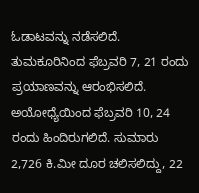ಓಡಾಟವನ್ನು ನಡೆಸಲಿದೆ. ತುಮಕೂರಿನಿಂದ ಫೆಬ್ರವರಿ 7, 21 ರಂದು ಪ್ರಯಾಣವನ್ನು ಆರಂಭಿಸಲಿದೆ. ಅಯೋಧ್ಯೆಯಿಂದ ಫೆಬ್ರವರಿ 10, 24 ರಂದು ಹಿಂದಿರುಗಲಿದೆ. ಸುಮಾರು 2,726 ಕಿ.ಮೀ ದೂರ ಚಲಿಸಲಿದ್ದು, 22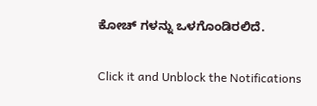ಕೋಚ್ ಗಳನ್ನು ಒಳಗೊಂಡಿರಲಿದೆ.


Click it and Unblock the Notifications